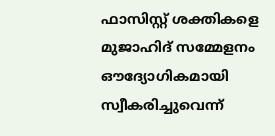ഫാസിസ്റ്റ് ശക്തികളെ മുജാഹിദ് സമ്മേളനം ഔദ്യോഗികമായി സ്വീകരിച്ചുവെന്ന്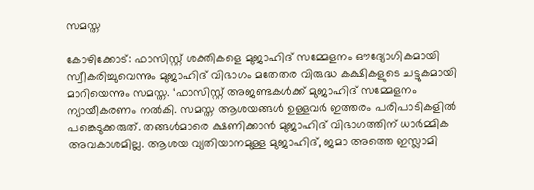സമസ്ത

കോഴിക്കോട്: ഫാസിസ്റ്റ് ശക്തികളെ മുജാഹിദ് സമ്മേളനം ഔദ്യോഗികമായി സ്വീകരിച്ചുവെന്നും മുജാഹിദ് വിഭാഗം മതേതര വിരുദ്ധ കക്ഷികളുടെ ചട്ടുകമായി മാറിയെന്നും സമസ്ത. ‘ഫാസിസ്റ്റ് അജണ്ടകള്‍ക്ക് മുജാഹിദ് സമ്മേളനം ന്യായീകരണം നല്‍കി. സമസ്ത ആശയങ്ങള്‍ ഉള്ളവര്‍ ഇത്തരം പരിപാടികളില്‍ പങ്കെടുക്കരുത്. തങ്ങള്‍മാരെ ക്ഷണിക്കാന്‍ മുജാഹിദ് വിഭാഗത്തിന് ധാര്‍മ്മിക അവകാശമില്ല. ആശയ വ്യതിയാനമുള്ള മുജാഹിദ്, ജമാ അത്തെ ഇസ്ലാമി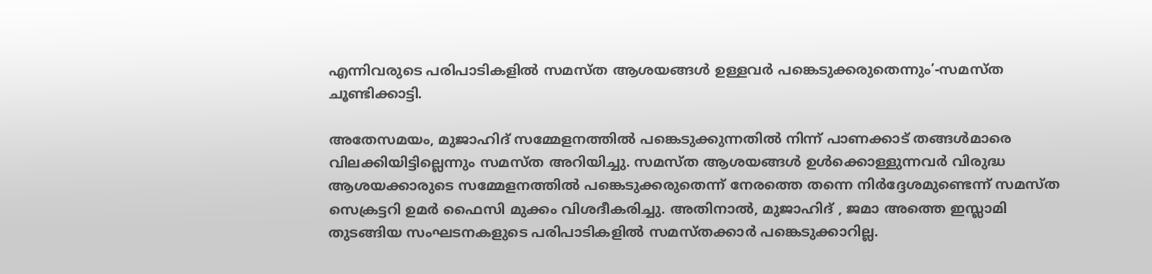എന്നിവരുടെ പരിപാടികളില്‍ സമസ്ത ആശയങ്ങള്‍ ഉള്ളവര്‍ പങ്കെടുക്കരുതെന്നും’-സമസ്ത ചൂണ്ടിക്കാട്ടി.

അതേസമയം, മുജാഹിദ് സമ്മേളനത്തില്‍ പങ്കെടുക്കുന്നതില്‍ നിന്ന് പാണക്കാട് തങ്ങള്‍മാരെ വിലക്കിയിട്ടില്ലെന്നും സമസ്ത അറിയിച്ചു. സമസ്ത ആശയങ്ങള്‍ ഉള്‍ക്കൊള്ളുന്നവര്‍ വിരുദ്ധ ആശയക്കാരുടെ സമ്മേളനത്തില്‍ പങ്കെടുക്കരുതെന്ന് നേരത്തെ തന്നെ നിര്‍ദ്ദേശമുണ്ടെന്ന് സമസ്ത സെക്രട്ടറി ഉമര്‍ ഫൈസി മുക്കം വിശദീകരിച്ചു. അതിനാല്‍, മുജാഹിദ് , ജമാ അത്തെ ഇസ്ലാമി തുടങ്ങിയ സംഘടനകളുടെ പരിപാടികളില്‍ സമസ്തക്കാര്‍ പങ്കെടുക്കാറില്ല.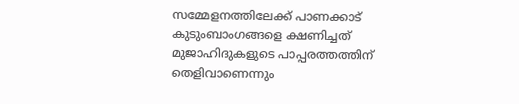സമ്മേളനത്തിലേക്ക് പാണക്കാട് കുടുംബാംഗങ്ങളെ ക്ഷണിച്ചത് മുജാഹിദുകളുടെ പാപ്പരത്തത്തിന് തെളിവാണെന്നും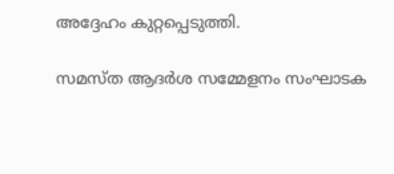അദ്ദേഹം കുറ്റപ്പെടുത്തി.

സമസ്ത ആദര്‍ശ സമ്മേളനം സംഘാടക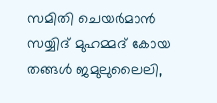സമിതി ചെയര്‍മാന്‍ സയ്യിദ് മുഹമ്മദ് കോയ തങ്ങള്‍ ജമുലുലൈലി,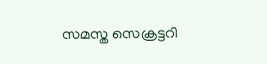സമസ്ത സെക്രട്ടറി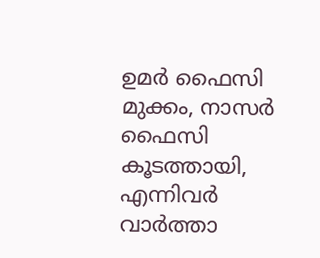ഉമര്‍ ഫൈസി മുക്കം, നാസര്‍ ഫൈസി കൂടത്തായി, എന്നിവര്‍ വാര്‍ത്താ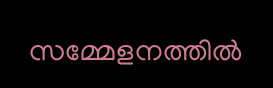സമ്മേളനത്തില്‍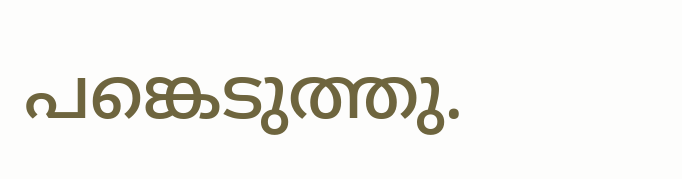പങ്കെടുത്തു.